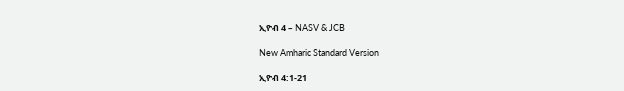ኢዮብ 4 – NASV & JCB

New Amharic Standard Version

ኢዮብ 4:1-21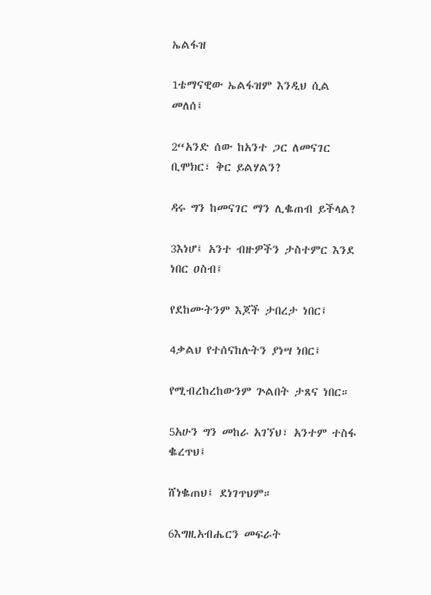ኤልፋዝ

1ቴማናዊው ኤልፋዝም እንዲህ ሲል መለሰ፤

2“አንድ ሰው ከአንተ ጋር ለመናገር ቢሞክር፣ ቅር ይልሃልን?

ዳሩ ግን ከመናገር ማን ሊቈጠብ ይችላል?

3እነሆ፤ አንተ ብዙዎችን ታስተምር እንደ ነበር ዐስብ፤

የደከሙትንም እጆች ታበረታ ነበር፤

4ቃልህ የተሰናከሉትን ያነሣ ነበር፤

የሚብረከረከውንም ጕልበት ታጸና ነበር።

5አሁን ግን መከራ አገኘህ፣ አንተም ተስፋ ቈረጥህ፤

ሸነቈጠህ፤ ደነገጥህም።

6እግዚአብሔርን መፍራት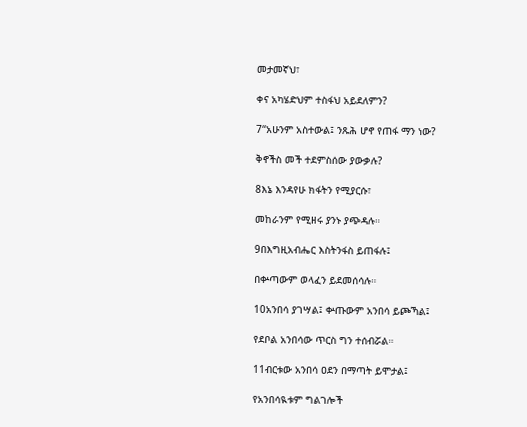መታመኛህ፣

ቀና አካሄድህም ተስፋህ አይደለምን?

7“አሁንም አስተውል፤ ንጹሕ ሆኖ የጠፋ ማን ነው?

ቅኖችስ መች ተደምስሰው ያውቃሉ?

8እኔ እንዳየሁ ክፋትን የሚያርሱ፣

መከራንም የሚዘሩ ያንኑ ያጭዳሉ።

9በእግዚአብሔር እስትንፋስ ይጠፋሉ፤

በቍጣውም ወላፈን ይደመሰሳሉ።

10አንበሳ ያገሣል፤ ቍጡውም አንበሳ ይጮኻል፤

የደቦል አንበሳው ጥርስ ግን ተሰብሯል።

11ብርቱው አንበሳ ዐደን በማጣት ይሞታል፤

የአንበሳዪቱም ግልገሎች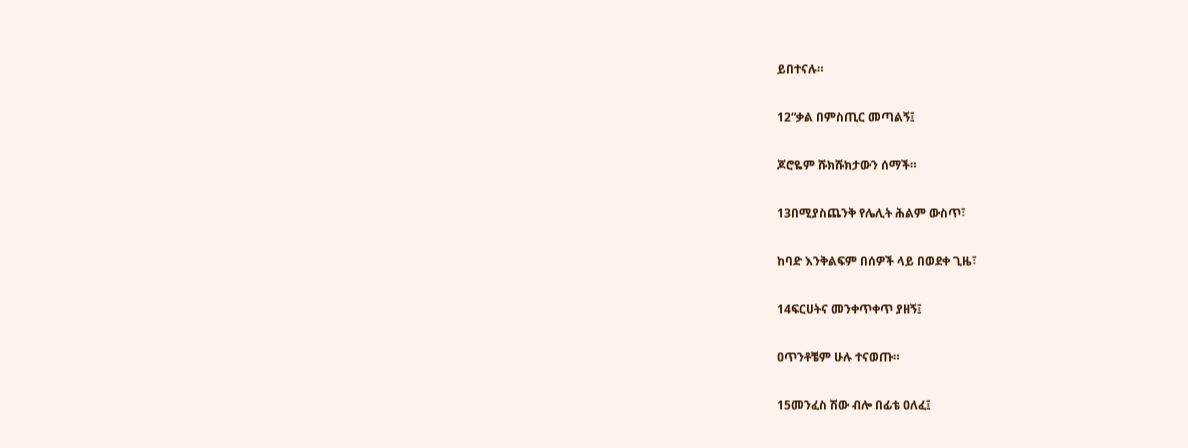ይበተናሉ።

12“ቃል በምስጢር መጣልኝ፤

ጆሮዬም ሹክሹክታውን ሰማች።

13በሚያስጨንቅ የሌሊት ሕልም ውስጥ፣

ከባድ እንቅልፍም በሰዎች ላይ በወደቀ ጊዜ፣

14ፍርሀትና መንቀጥቀጥ ያዘኝ፤

ዐጥንቶቼም ሁሉ ተናወጡ።

15መንፈስ ሽው ብሎ በፊቴ ዐለፈ፤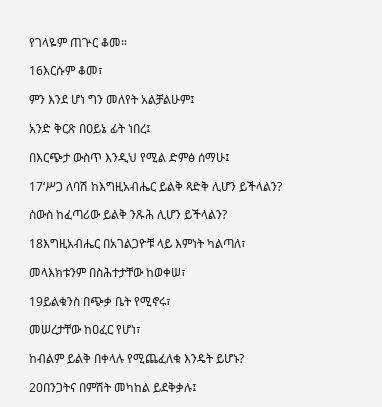የገላዬም ጠጕር ቆመ።

16እርሱም ቆመ፣

ምን እንደ ሆነ ግን መለየት አልቻልሁም፤

አንድ ቅርጽ በዐይኔ ፊት ነበረ፤

በእርጭታ ውስጥ እንዲህ የሚል ድምፅ ሰማሁ፤

17‘ሥጋ ለባሽ ከእግዚአብሔር ይልቅ ጻድቅ ሊሆን ይችላልን?

ሰውስ ከፈጣሪው ይልቅ ንጹሕ ሊሆን ይችላልን?

18እግዚአብሔር በአገልጋዮቹ ላይ እምነት ካልጣለ፣

መላእክቱንም በስሕተታቸው ከወቀሠ፣

19ይልቁንስ በጭቃ ቤት የሚኖሩ፣

መሠረታቸው ከዐፈር የሆነ፣

ከብልም ይልቅ በቀላሉ የሚጨፈለቁ እንዴት ይሆኑ?

20በንጋትና በምሽት መካከል ይደቅቃሉ፤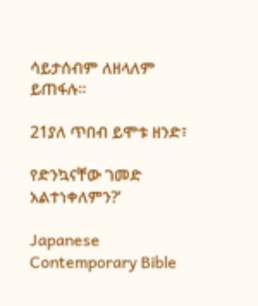ሳይታሰብም ለዘላለም ይጠፋሉ።

21ያለ ጥበብ ይሞቱ ዘንድ፣

የድንኳናቸው ገመድ አልተነቀለምን?’

Japanese Contemporary Bible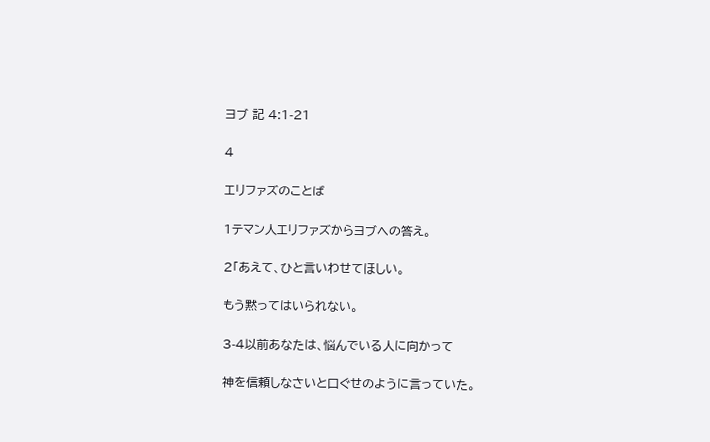ヨブ 記 4:1-21

4

エリファズのことば

1テマン人エリファズからヨブへの答え。

2「あえて、ひと言いわせてほしい。

もう黙ってはいられない。

3-4以前あなたは、悩んでいる人に向かって

神を信頼しなさいと口ぐせのように言っていた。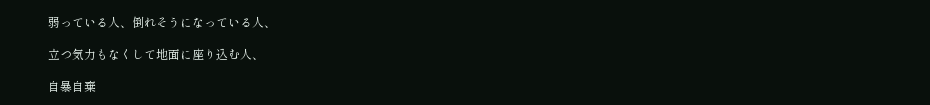弱っている人、倒れそうになっている人、

立つ気力もなくして地面に座り込む人、

自暴自棄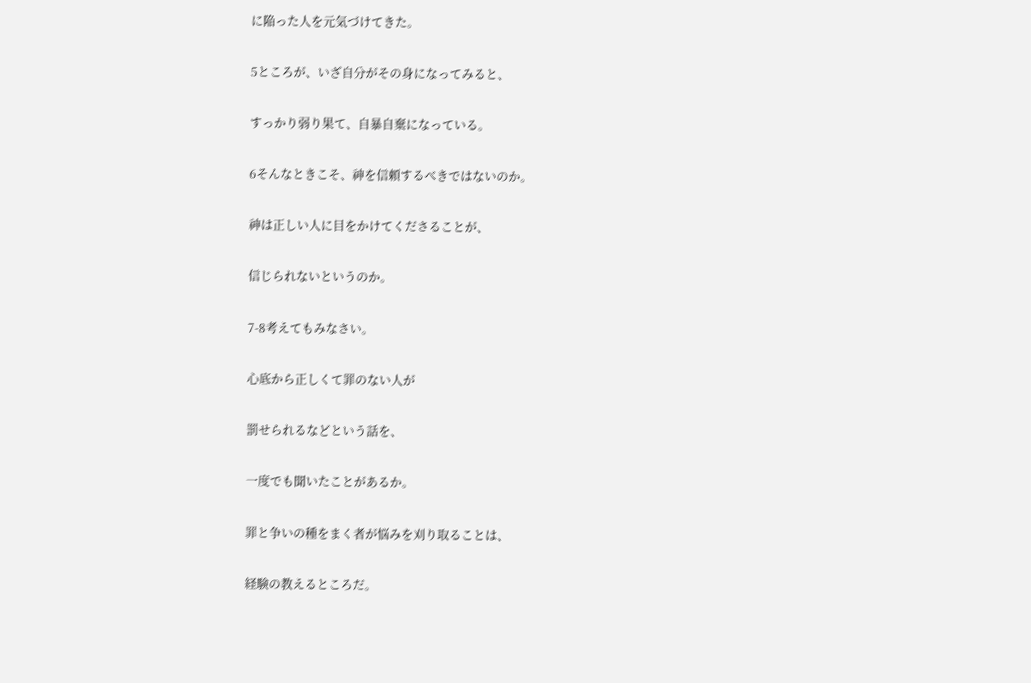に陥った人を元気づけてきた。

5ところが、いざ自分がその身になってみると、

すっかり弱り果て、自暴自棄になっている。

6そんなときこそ、神を信頼するべきではないのか。

神は正しい人に目をかけてくださることが、

信じられないというのか。

7-8考えてもみなさい。

心底から正しくて罪のない人が

罰せられるなどという話を、

一度でも聞いたことがあるか。

罪と争いの種をまく者が悩みを刈り取ることは、

経験の教えるところだ。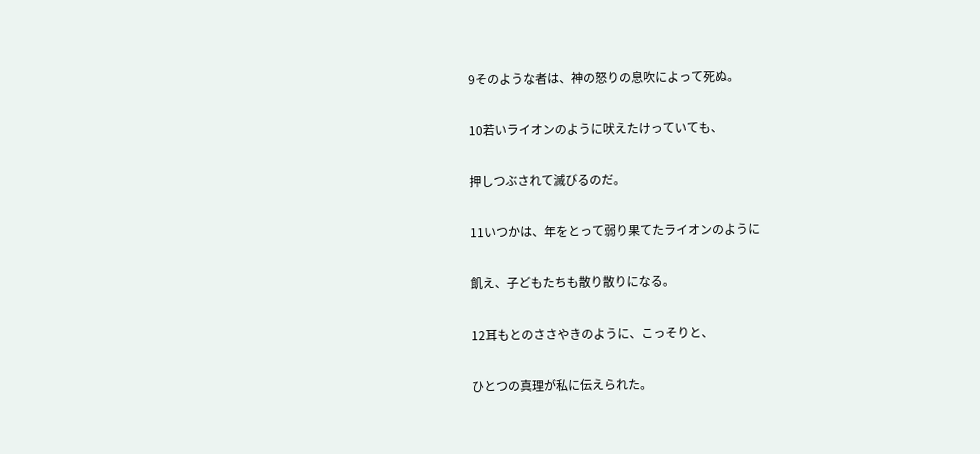9そのような者は、神の怒りの息吹によって死ぬ。

10若いライオンのように吠えたけっていても、

押しつぶされて滅びるのだ。

11いつかは、年をとって弱り果てたライオンのように

飢え、子どもたちも散り散りになる。

12耳もとのささやきのように、こっそりと、

ひとつの真理が私に伝えられた。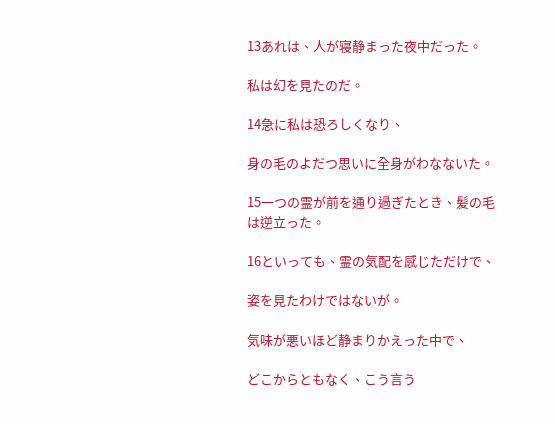13あれは、人が寝静まった夜中だった。

私は幻を見たのだ。

14急に私は恐ろしくなり、

身の毛のよだつ思いに全身がわなないた。

15一つの霊が前を通り過ぎたとき、髪の毛は逆立った。

16といっても、霊の気配を感じただけで、

姿を見たわけではないが。

気味が悪いほど静まりかえった中で、

どこからともなく、こう言う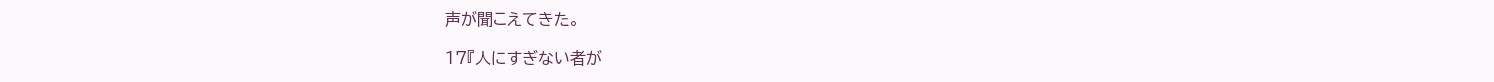声が聞こえてきた。

17『人にすぎない者が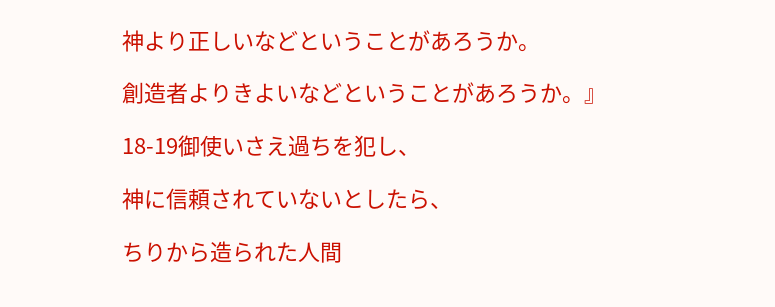神より正しいなどということがあろうか。

創造者よりきよいなどということがあろうか。』

18-19御使いさえ過ちを犯し、

神に信頼されていないとしたら、

ちりから造られた人間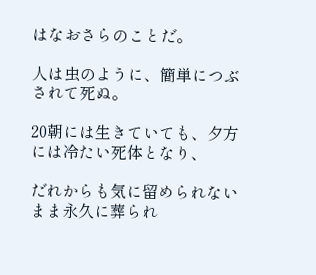はなおさらのことだ。

人は虫のように、簡単につぶされて死ぬ。

20朝には生きていても、夕方には冷たい死体となり、

だれからも気に留められないまま永久に葬られ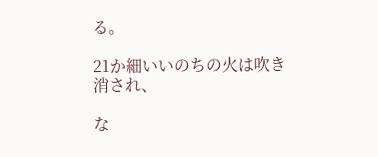る。

21か細いいのちの火は吹き消され、

な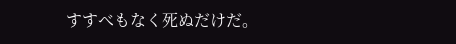すすべもなく死ぬだけだ。